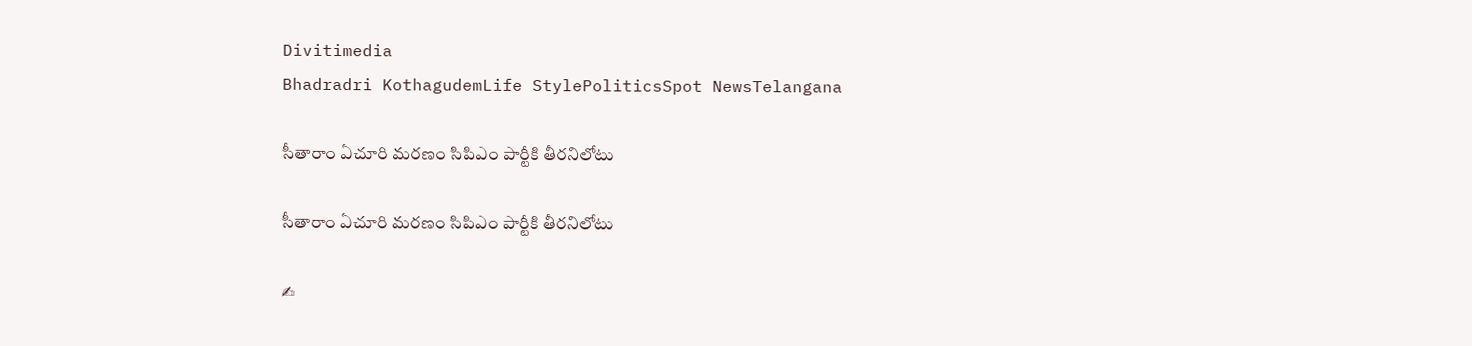Divitimedia
Bhadradri KothagudemLife StylePoliticsSpot NewsTelangana

సీతారాం ఏచూరి మరణం సిపిఎం పార్టీకి తీరనిలోటు

సీతారాం ఏచూరి మరణం సిపిఎం పార్టీకి తీరనిలోటు

✍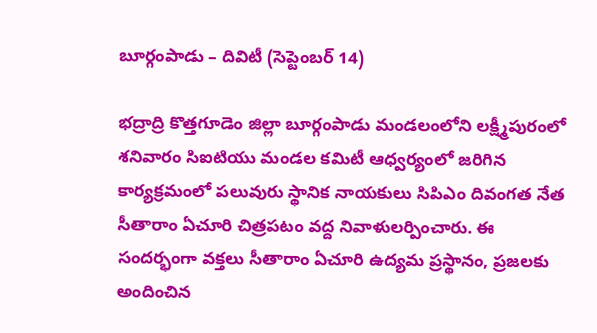బూర్గంపాడు – దివిటీ (సెప్టెంబర్ 14)

భద్రాద్రి కొత్తగూడెం జిల్లా బూర్గంపాడు మండలంలోని లక్ష్మీపురంలో శనివారం సిఐటియు మండల కమిటీ ఆధ్వర్యంలో జరిగిన కార్యక్రమంలో పలువురు స్థానిక నాయకులు సిపిఎం దివంగత నేత సీతారాం ఏచూరి చిత్రపటం వద్ద నివాళులర్పించారు. ఈ సందర్భంగా వక్తలు సీతారాం ఏచూరి ఉద్యమ ప్రస్థానం, ప్రజలకు అందించిన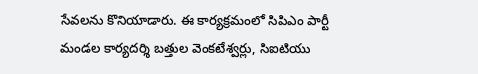సేవలను కొనియాడారు. ఈ కార్యక్రమంలో సిపిఎం పార్టీ మండల కార్యదర్శి బత్తుల వెంకటేశ్వర్లు, సిఐటియు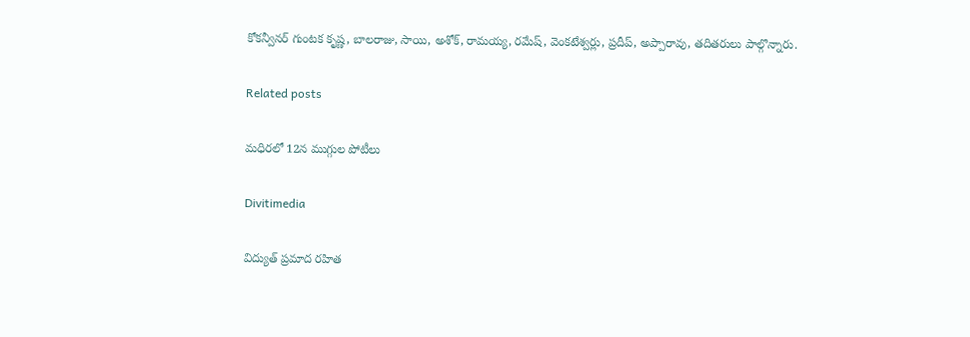కోకన్వీనర్ గుంటక కృష్ణ, బాలరాజు, సాయి, అశోక్, రామయ్య, రమేష్, వెంకటేశ్వర్లు, ప్రదీప్, అప్పారావు, తదితరులు పాల్గొన్నారు.

Related posts

మధిరలో 12న ముగ్గుల పోటీలు

Divitimedia

విద్యుత్ ప్రమాద రహిత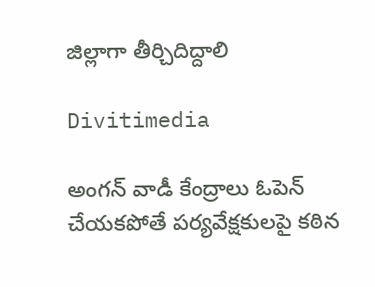జిల్లాగా తీర్చిదిద్దాలి

Divitimedia

అంగన్ వాడీ కేంద్రాలు ఓపెన్ చేయకపోతే పర్యవేక్షకులపై కఠిన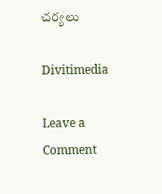చర్యలు

Divitimedia

Leave a Comment